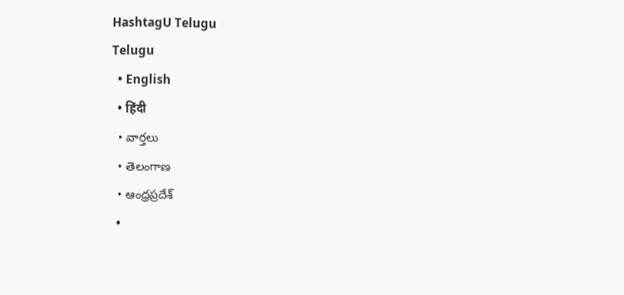HashtagU Telugu
Telugu
  • English
  • हिंदी
  • వార్తలు
  • తెలంగాణ
  • ఆంధ్రప్రదేశ్
  •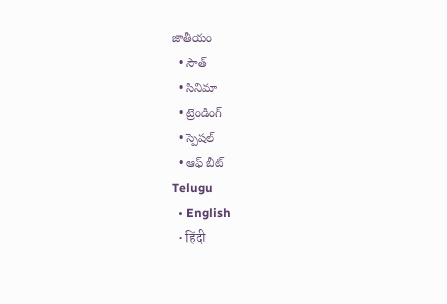జాతీయం
  • సౌత్
  • సినిమా
  • ట్రెండింగ్
  • స్పెషల్
  • ఆఫ్ బీట్
Telugu
  • English
  • हिंदी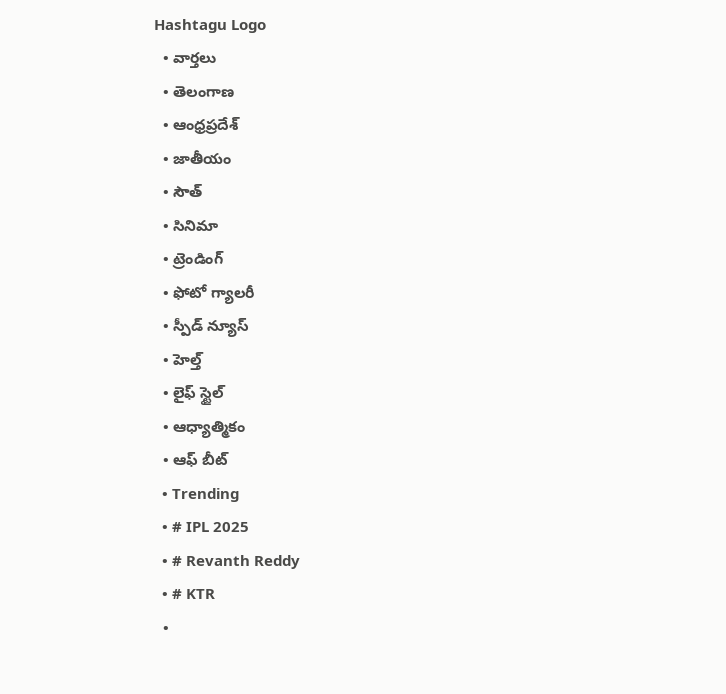Hashtagu Logo
  • వార్తలు
  • తెలంగాణ
  • ఆంధ్రప్రదేశ్
  • జాతీయం
  • సౌత్
  • సినిమా
  • ట్రెండింగ్
  • ఫోటో గ్యాలరీ
  • స్పీడ్ న్యూస్
  • హెల్త్
  • లైఫ్ స్టైల్
  • ఆధ్యాత్మికం
  • ఆఫ్ బీట్
  • Trending
  • # IPL 2025
  • # Revanth Reddy
  • # KTR
  •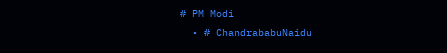# PM Modi
  • # ChandrababuNaidu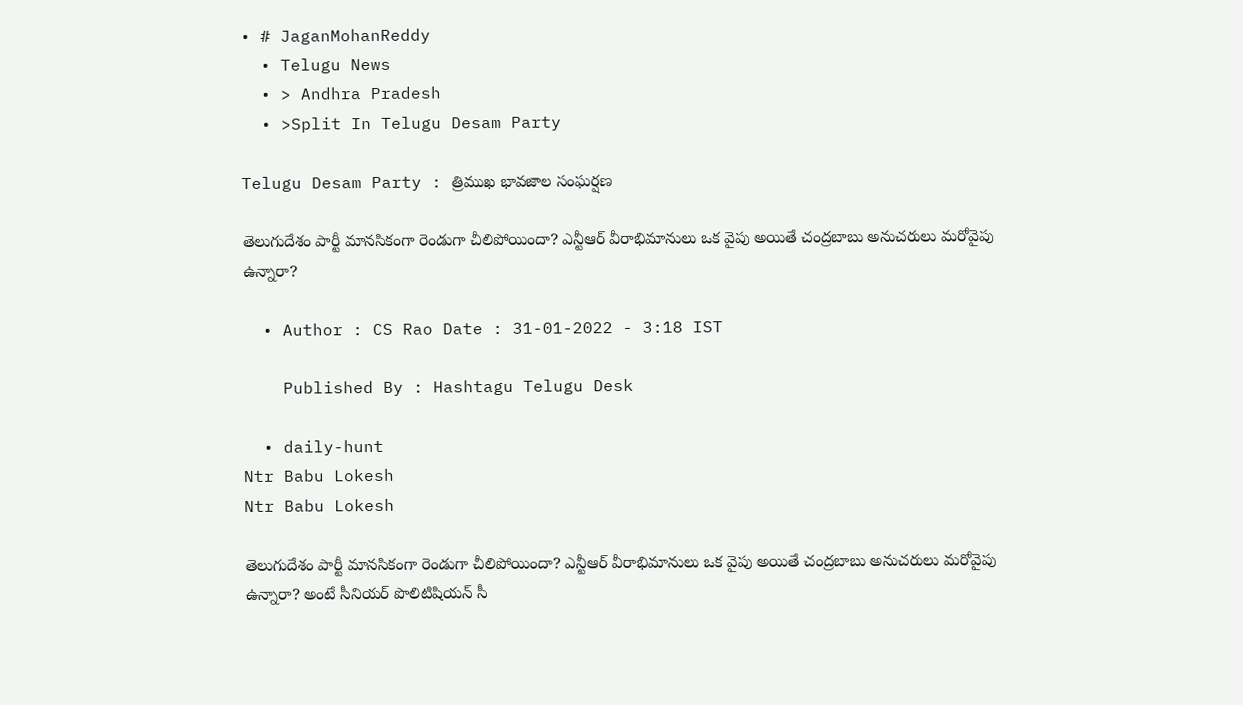• # JaganMohanReddy
  • Telugu News
  • > Andhra Pradesh
  • >Split In Telugu Desam Party

Telugu Desam Party : త్రిముఖ భావ‌జాల సంఘ‌ర్ష‌ణ‌

తెలుగుదేశం పార్టీ మాన‌సికంగా రెండుగా చీలిపోయిందా? ఎన్టీఆర్ వీరాభిమానులు ఒక వైపు అయితే చంద్ర‌బాబు అనుచ‌రులు మ‌రోవైపు ఉన్నారా?

  • Author : CS Rao Date : 31-01-2022 - 3:18 IST

    Published By : Hashtagu Telugu Desk

  • daily-hunt
Ntr Babu Lokesh
Ntr Babu Lokesh

తెలుగుదేశం పార్టీ మాన‌సికంగా రెండుగా చీలిపోయిందా? ఎన్టీఆర్ వీరాభిమానులు ఒక వైపు అయితే చంద్ర‌బాబు అనుచ‌రులు మ‌రోవైపు ఉన్నారా? అంటే సీనియ‌ర్ పొలిటిషియ‌న్ సీ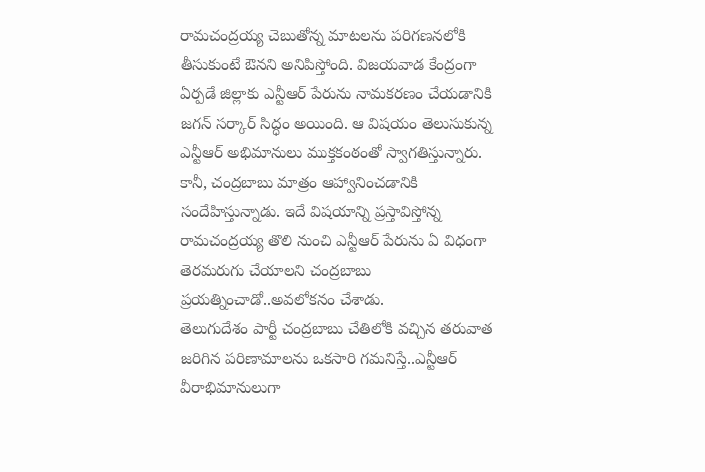రామ‌చంద్ర‌య్య చెబుతోన్న మాట‌ల‌ను ప‌రిగ‌ణ‌న‌లోకి తీసుకుంటే ఔన‌ని అనిపిస్తోంది. విజ‌య‌వాడ కేంద్రంగా ఏర్ప‌డే జిల్లాకు ఎన్టీఆర్ పేరును నామ‌క‌ర‌ణం చేయ‌డానికి జ‌గ‌న్ స‌ర్కార్ సిద్ధం అయింది. ఆ విష‌యం తెలుసుకున్న ఎన్టీఆర్ అభిమానులు ముక్త‌కంఠంతో స్వాగ‌తిస్తున్నారు. కానీ, చంద్ర‌బాబు మాత్రం ఆహ్వానించ‌డానికి సందేహిస్తున్నాడు. ఇదే విష‌యాన్ని ప్ర‌స్తావిస్తోన్న రామ‌చంద్ర‌య్య తొలి నుంచి ఎన్టీఆర్ పేరును ఏ విధంగా తెర‌మ‌రుగు చేయాల‌ని చంద్ర‌బాబు ప్ర‌య‌త్నించాడో..అవ‌లోక‌నం చేశాడు.
తెలుగుదేశం పార్టీ చంద్ర‌బాబు చేతిలోకి వ‌చ్చిన త‌రువాత జ‌రిగిన ప‌రిణామాలను ఒక‌సారి గ‌మ‌నిస్తే..ఎన్టీఆర్ వీరాభిమానులుగా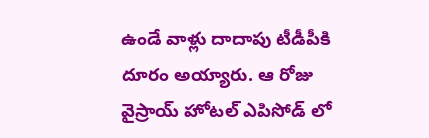ఉండే వాళ్లు దాదాపు టీడీపీకి దూరం అయ్యారు. ఆ రోజు వైస్రాయ్ హోట‌ల్ ఎపిసోడ్ లో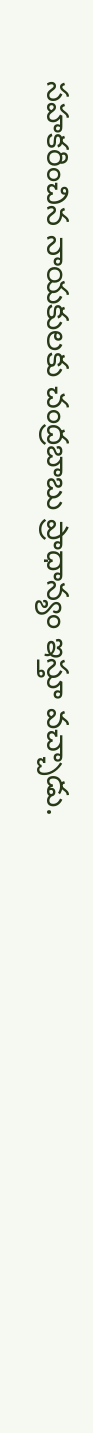స‌హ‌క‌రించిన నాయ‌కుల‌కు చంద్ర‌బాబు ప్రాధాన్యం ఇస్తూ వ‌చ్చాడు.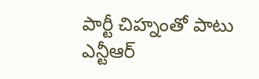పార్టీ చిహ్నంతో పాటు ఎన్టీఆర్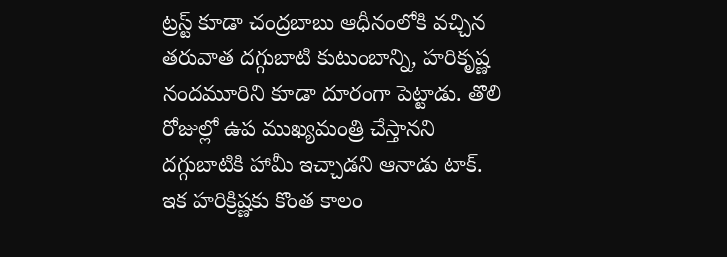ట్ర‌స్ట్ కూడా చంద్ర‌బాబు ఆధీనంలోకి వ‌చ్చిన త‌రువాత ద‌గ్గుబాటి కుటుంబాన్ని, హ‌రికృష్ణ నంద‌మూరిని కూడా దూరంగా పెట్టాడు. తొలి రోజుల్లో ఉప ముఖ్య‌మంత్రి చేస్తాన‌ని ద‌గ్గుబాటికి హామీ ఇచ్చాడ‌ని ఆనాడు టాక్‌. ఇక హ‌రిక్రిష్ణ‌కు కొంత కాలం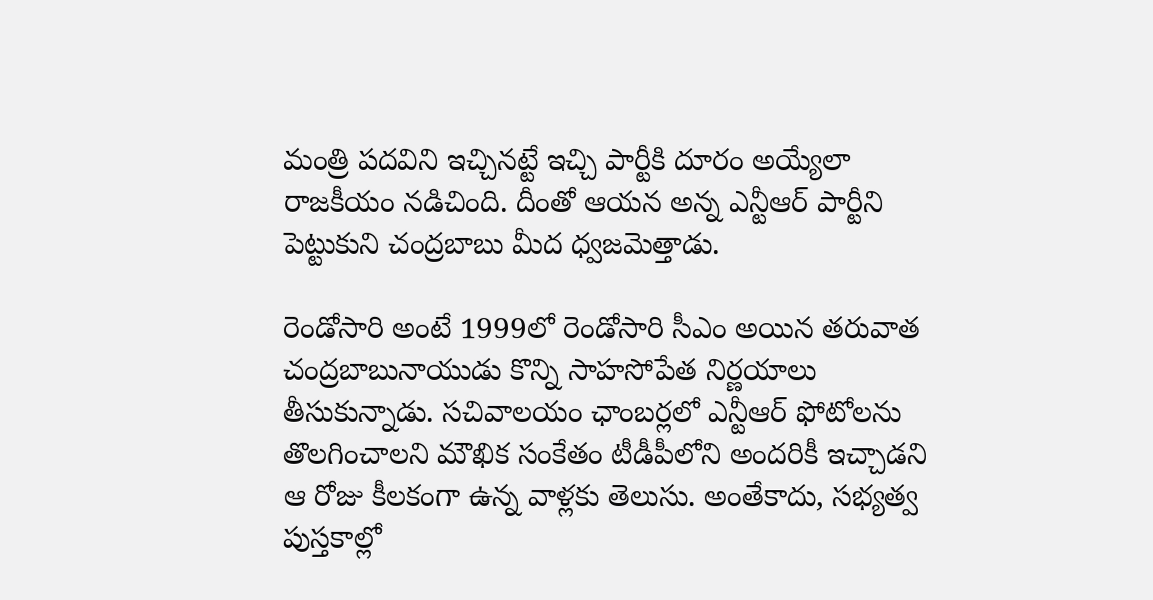మంత్రి ప‌ద‌విని ఇచ్చిన‌ట్టే ఇచ్చి పార్టీకి దూరం అయ్యేలా రాజ‌కీయం న‌డిచింది. దీంతో ఆయ‌న అన్న ఎన్టీఆర్ పార్టీని పెట్టుకుని చంద్ర‌బాబు మీద ధ్వ‌జ‌మెత్తాడు.

రెండోసారి అంటే 1999లో రెండోసారి సీఎం అయిన త‌రువాత చంద్ర‌బాబునాయుడు కొన్ని సాహ‌సోపేత నిర్ణ‌యాలు తీసుకున్నాడు. స‌చివాల‌యం ఛాంబ‌ర్ల‌లో ఎన్టీఆర్ ఫోటోల‌ను తొల‌గించాల‌ని మౌఖిక సంకేతం టీడీపీలోని అంద‌రికీ ఇచ్చాడ‌ని ఆ రోజు కీల‌కంగా ఉన్న వాళ్ల‌కు తెలుసు. అంతేకాదు, స‌భ్య‌త్వ పుస్త‌కాల్లో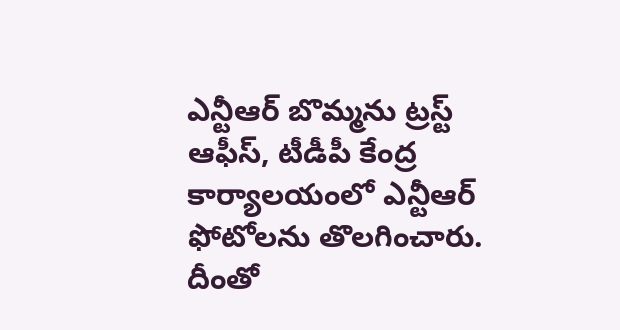ఎన్టీఆర్ బొమ్మ‌ను ట్ర‌స్ట్ ఆఫీస్‌, టీడీపీ కేంద్ర కార్యాల‌యంలో ఎన్టీఆర్ ఫోటోల‌ను తొల‌గించారు. దీంతో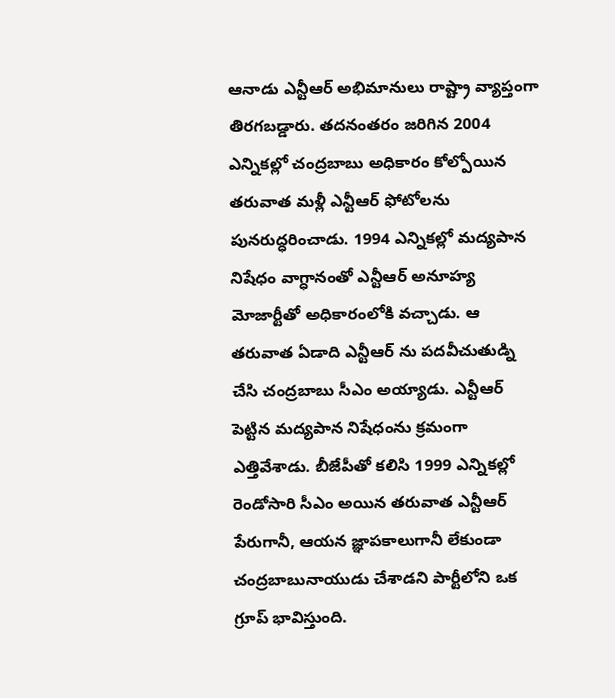ఆనాడు ఎన్టీఆర్ అభిమానులు రాష్ట్రా వ్యాప్తంగా తిర‌గ‌బ‌డ్డారు. త‌ద‌నంత‌రం జ‌రిగిన 2004 ఎన్నిక‌ల్లో చంద్ర‌బాబు అధికారం కోల్పోయిన త‌రువాత మ‌ళ్లీ ఎన్టీఆర్ ఫోటోల‌ను పున‌రుద్ధ‌రించాడు. 1994 ఎన్నిక‌ల్లో మ‌ద్య‌పాన నిషేధం వాగ్ధానంతో ఎన్టీఆర్ అనూహ్య మోజార్టీతో అధికారంలోకి వ‌చ్చాడు. ఆ త‌రువాత ఏడాది ఎన్టీఆర్ ను ప‌ద‌వీచుతుడ్ని చేసి చంద్ర‌బాబు సీఎం అయ్యాడు. ఎన్టీఆర్ పెట్టిన మ‌ద్య‌పాన నిషేధంను క్ర‌మంగా ఎత్తివేశాడు. బీజేపీతో క‌లిసి 1999 ఎన్నిక‌ల్లో రెండోసారి సీఎం అయిన త‌రువాత ఎన్టీఆర్ పేరుగానీ, ఆయ‌న జ్ఞాప‌కాలుగానీ లేకుండా చంద్ర‌బాబునాయుడు చేశాడ‌ని పార్టీలోని ఒక గ్రూప్ భావిస్తుంది.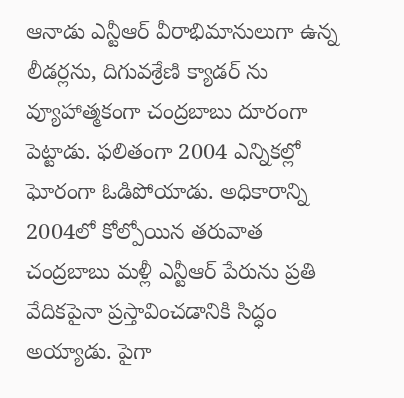ఆనాడు ఎన్టీఆర్ వీరాభిమానులుగా ఉన్న లీడ‌ర్ల‌ను, దిగువ‌శ్రేణి క్యాడ‌ర్ ను వ్యూహాత్మ‌కంగా చంద్ర‌బాబు దూరంగా పెట్టాడు. ఫ‌లితంగా 2004 ఎన్నిక‌ల్లో ఘోరంగా ఓడిపోయాడు. అధికారాన్ని 2004లో కోల్పోయిన త‌రువాత చంద్ర‌బాబు మ‌ళ్లీ ఎన్టీఆర్ పేరును ప్ర‌తి వేదిక‌పైనా ప్ర‌స్తావించ‌డానికి సిద్ధం అయ్యాడు. పైగా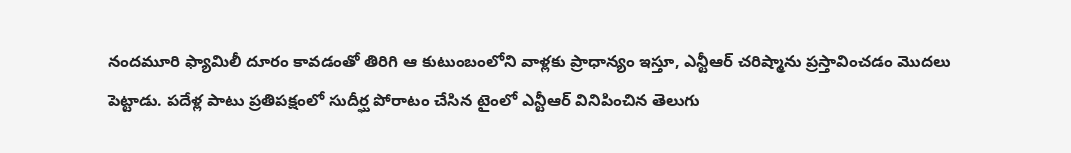నంద‌మూరి ఫ్యామిలీ దూరం కావ‌డంతో తిరిగి ఆ కుటుంబంలోని వాళ్ల‌కు ప్రాధాన్యం ఇస్తూ, ఎన్టీఆర్ చ‌రిష్మాను ప్ర‌స్తావించ‌డం మొద‌లు పెట్టాడు. ప‌దేళ్ల పాటు ప్ర‌తిప‌క్షంలో సుదీర్ఘ పోరాటం చేసిన టైంలో ఎన్టీఆర్ వినిపించిన తెలుగు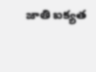జాతి ఐక్య‌త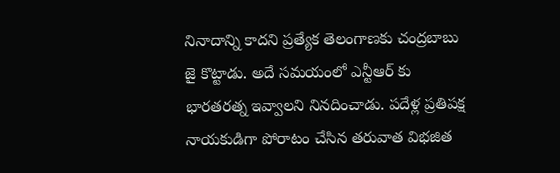నినాదాన్ని కాద‌ని ప్ర‌త్యేక తెలంగాణ‌కు చంద్ర‌బాబు జై కొట్టాడు. అదే స‌మ‌యంలో ఎన్టీఆర్ కు భార‌త‌ర‌త్న ఇవ్వాల‌ని నినదించాడు. ప‌దేళ్ల ప్ర‌తిప‌క్ష నాయ‌కుడిగా పోరాటం చేసిన త‌రువాత విభ‌జిత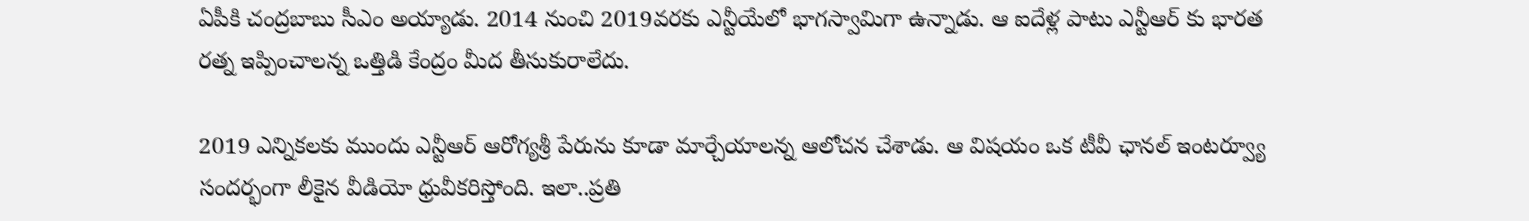ఏపీకి చంద్ర‌బాబు సీఎం అయ్యాడు. 2014 నుంచి 2019వ‌ర‌కు ఎన్టీయేలో భాగ‌స్వామిగా ఉన్నాడు. ఆ ఐదేళ్ల‌ పాటు ఎన్టీఆర్ కు భార‌త ర‌త్న ఇప్పించాల‌న్న ఒత్తిడి కేంద్రం మీద తీసుకురాలేదు.

2019 ఎన్నిక‌ల‌కు ముందు ఎన్టీఆర్ ఆరోగ్య‌శ్రీ పేరును కూడా మార్చేయాల‌న్న ఆలోచ‌న చేశాడు. ఆ విష‌యం ఒక టీవీ ఛాన‌ల్ ఇంట‌ర్వ్యూ సంద‌ర్భంగా లీకైన వీడియో ధ్రువీక‌రిస్తోంది. ఇలా..ప్ర‌తి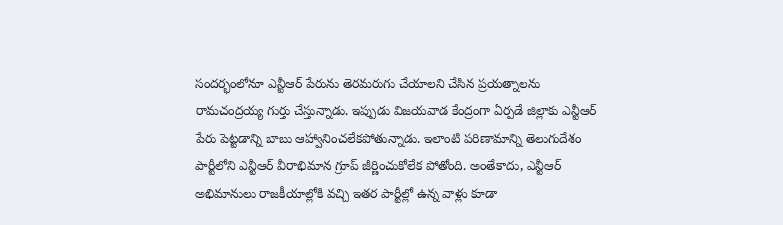సంద‌ర్భంలోనూ ఎన్టీఆర్ పేరును తెర‌మ‌రుగు చేయాల‌ని చేసిన ప్ర‌య‌త్నాల‌ను రామ‌చంద్ర‌య్య గుర్తు చేస్తున్నాడు. ఇప్పుడు విజ‌య‌వాడ కేంద్రంగా ఏర్ప‌డే జిల్లాకు ఎన్టీఆర్ పేరు పెట్ట‌డాన్ని బాబు ఆహ్వానించ‌లేక‌పోతున్నాడు. ఇలాంటి ప‌రిణామాన్ని తెలుగుదేశం పార్టీలోని ఎన్టీఆర్ వీరాభిమాన గ్రూప్ జీర్ణించుకోలేక పోతోంది. అంతేకాదు, ఎన్టీఆర్ అభిమానులు రాజ‌కీయాల్లోకి వ‌చ్చి ఇత‌ర పార్టీల్లో ఉన్న వాళ్లు కూడా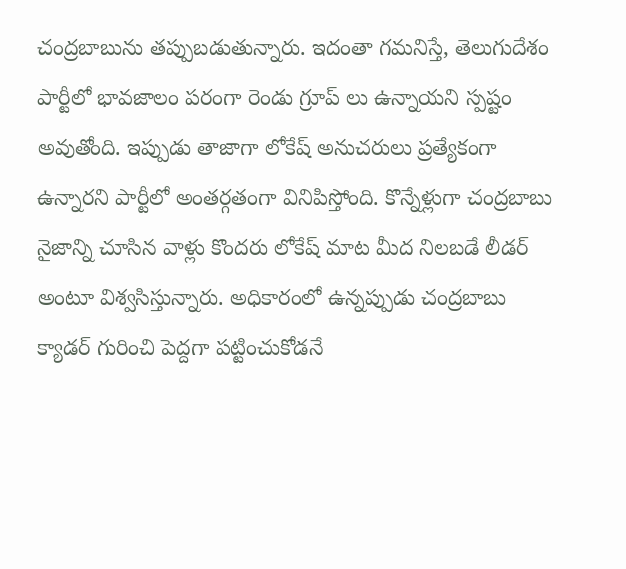చంద్ర‌బాబును త‌ప్పుబ‌డుతున్నారు. ఇదంతా గ‌మ‌నిస్తే, తెలుగుదేశం పార్టీలో భావ‌జాలం ప‌రంగా రెండు గ్రూప్ లు ఉన్నాయ‌ని స్ప‌ష్టం అవుతోంది. ఇప్పుడు తాజాగా లోకేష్ అనుచ‌రులు ప్ర‌త్యేకంగా ఉన్నారని పార్టీలో అంత‌ర్గ‌తంగా వినిపిస్తోంది. కొన్నేళ్లుగా చంద్ర‌బాబు నైజాన్ని చూసిన వాళ్లు కొంద‌రు లోకేష్ మాట మీద నిల‌బ‌డే లీడ‌ర్ అంటూ విశ్వ‌సిస్తున్నారు. అధికారంలో ఉన్నప్పుడు చంద్ర‌బాబు క్యాడర్ గురించి పెద్ద‌గా ప‌ట్టించుకోడ‌నే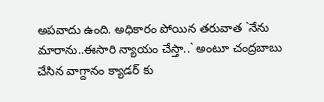అప‌వాదు ఉంది. అధికారం పోయిన త‌రువాత `నేను మారాను..ఈసారి న్యాయం చేస్తా..` అంటూ చంద్ర‌బాబు చేసిన వాగ్దానం క్యాడ‌ర్ కు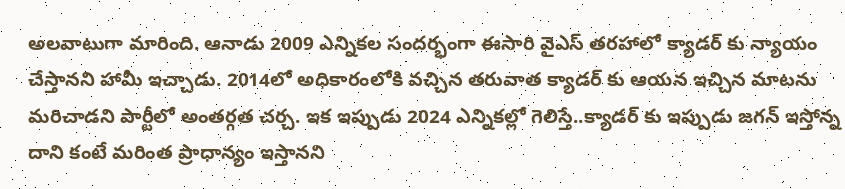అలవాటుగా మారింది. ఆనాడు 2009 ఎన్నిక‌ల సంద‌ర్భంగా ఈసారి వైఎస్ త‌ర‌హాలో క్యాడ‌ర్ కు న్యాయం చేస్తాన‌ని హామీ ఇచ్చాడు. 2014లో అధికారంలోకి వ‌చ్చిన త‌రువాత క్యాడ‌ర్ కు ఆయ‌న ఇచ్చిన మాట‌ను మ‌రిచాడ‌ని పార్టీలో అంత‌ర్గ‌త చ‌ర్చ‌. ఇక ఇప్పుడు 2024 ఎన్నిక‌ల్లో గెలిస్తే..క్యాడ‌ర్ కు ఇప్పుడు జ‌గ‌న్ ఇస్తోన్న దాని కంటే మ‌రింత ప్రాధాన్యం ఇస్తాన‌ని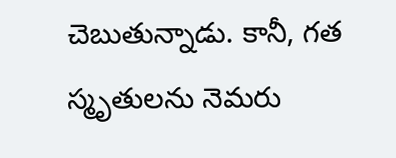చెబుతున్నాడు. కానీ, గ‌త స్మృతుల‌ను నెమ‌రు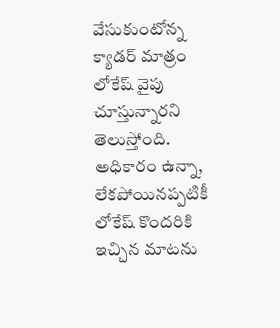వేసుకుంటోన్న క్యాడ‌ర్ మాత్రం లోకేష్ వైపు చూస్తున్నార‌ని తెలుస్తోంది. అధికారం ఉన్నా, లేక‌పోయిన‌ప్ప‌టికీ లోకేష్ కొంద‌రికి ఇచ్చిన మాట‌ను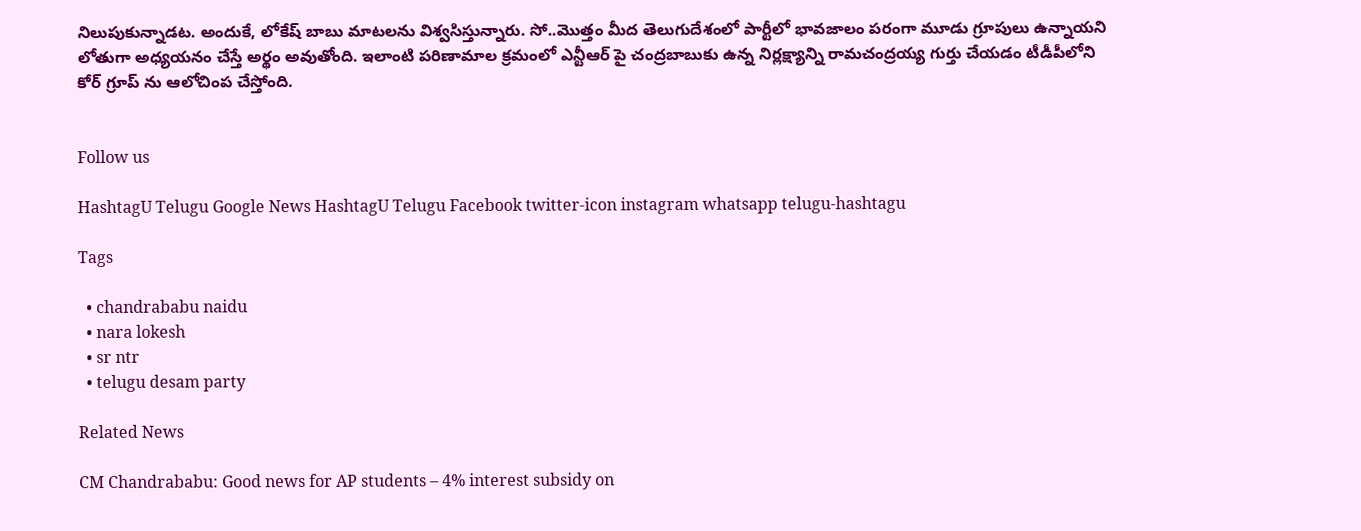నిలుపుకున్నాడ‌ట‌. అందుకే, లోకేష్ బాబు మాట‌ల‌ను విశ్వ‌సిస్తున్నారు. సో..మొత్తం మీద తెలుగుదేశంలో పార్టీలో భావ‌జాలం ప‌రంగా మూడు గ్రూపులు ఉన్నాయ‌ని లోతుగా అధ్య‌య‌నం చేస్తే అర్థం అవుతోంది. ఇలాంటి ప‌రిణామాల క్ర‌మంలో ఎన్టీఆర్ పై చంద్ర‌బాబుకు ఉన్న నిర్ల‌క్ష్యాన్ని రామ‌చంద్ర‌య్య గుర్తు చేయ‌డం టీడీపీలోని కోర్ గ్రూప్ ను ఆలోచింప చేస్తోంది.


Follow us

HashtagU Telugu Google News HashtagU Telugu Facebook twitter-icon instagram whatsapp telugu-hashtagu

Tags

  • chandrababu naidu
  • nara lokesh
  • sr ntr
  • telugu desam party

Related News

CM Chandrababu: Good news for AP students – 4% interest subsidy on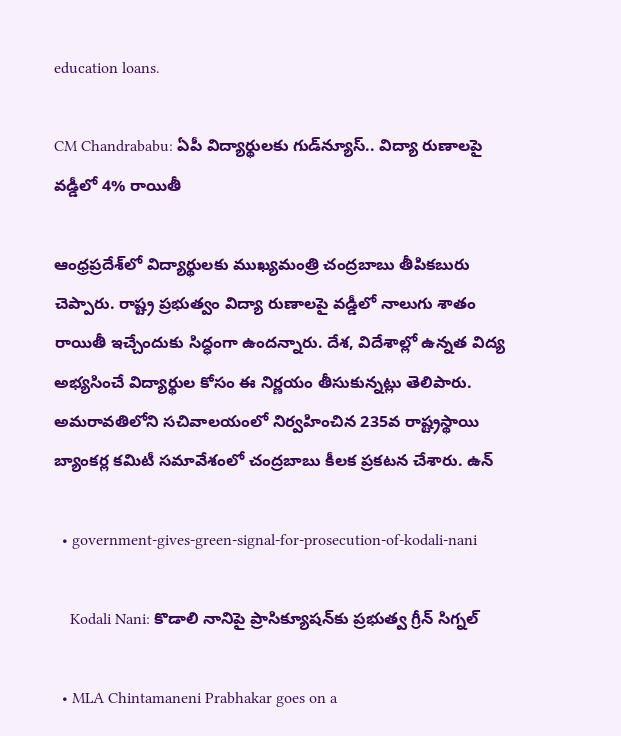education loans.

CM Chandrababu: ఏపీ విద్యార్థులకు గుడ్‌న్యూస్.. విద్యా రుణాలపై వడ్డీలో 4% రాయితీ

ఆంధ్రప్రదేశ్‌లో విద్యార్థులకు ముఖ్యమంత్రి చంద్రబాబు తీపికబురు చెప్పారు. రాష్ట్ర ప్రభుత్వం విద్యా రుణాలపై వడ్డీలో నాలుగు శాతం రాయితీ ఇచ్చేందుకు సిద్ధంగా ఉందన్నారు. దేశ, విదేశాల్లో ఉన్నత విద్య అభ్యసించే విద్యార్థుల కోసం ఈ నిర్ణయం తీసుకున్నట్లు తెలిపారు. అమరావతిలోని సచివాలయంలో నిర్వహించిన 235వ రాష్ట్రస్థాయి బ్యాంకర్ల కమిటీ సమావేశంలో చంద్రబాబు కీలక ప్రకటన చేశారు. ఉన్

  • government-gives-green-signal-for-prosecution-of-kodali-nani

    Kodali Nani: కొడాలి నానిపై ప్రాసిక్యూషన్‌కు ప్రభుత్వ గ్రీన్ సిగ్నల్

  • MLA Chintamaneni Prabhakar goes on a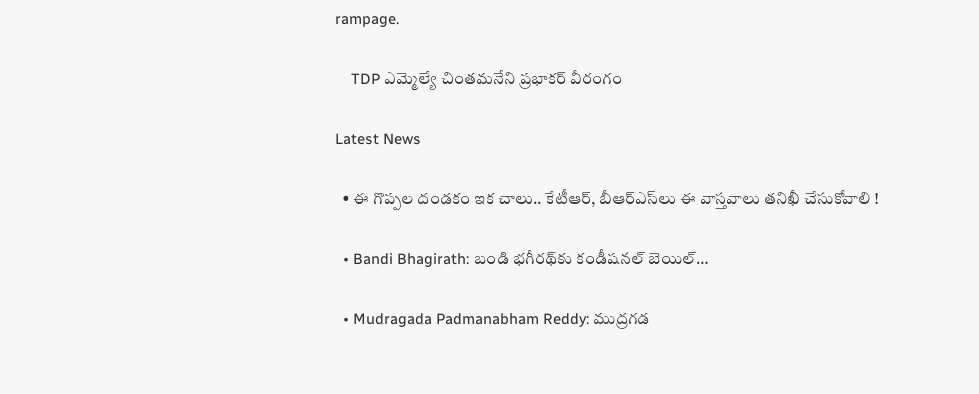rampage.

    TDP ఎమ్మెల్యే చింతమనేని ప్రభాకర్ వీరంగం

Latest News

  • ఈ గొప్పల దండకం ఇక చాలు.. కేటీఆర్, బీఆర్ఎస్‌లు ఈ వాస్తవాలు తనిఖీ చేసుకోవాలి !

  • Bandi Bhagirath: బండి భగీరథ్‌కు కండీషనల్ బెయిల్…

  • Mudragada Padmanabham Reddy: ముద్రగడ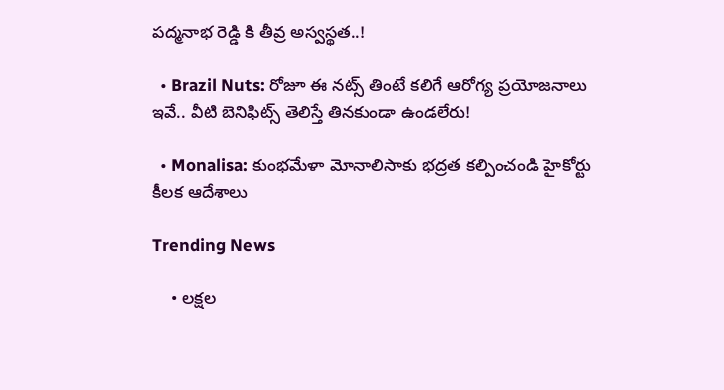పద్మనాభ రెడ్డి కి తీవ్ర అస్వస్థత..!

  • Brazil Nuts: రోజూ ఈ నట్స్ తింటే కలిగే ఆరోగ్య ప్రయోజనాలు ఇవే.. వీటి బెనిఫిట్స్ తెలిస్తే తినకుండా ఉండలేరు!

  • Monalisa: కుంభమేళా మోనాలిసాకు భద్రత కల్పించండి హైకోర్టు కీలక ఆదేశాలు

Trending News

    • లక్షల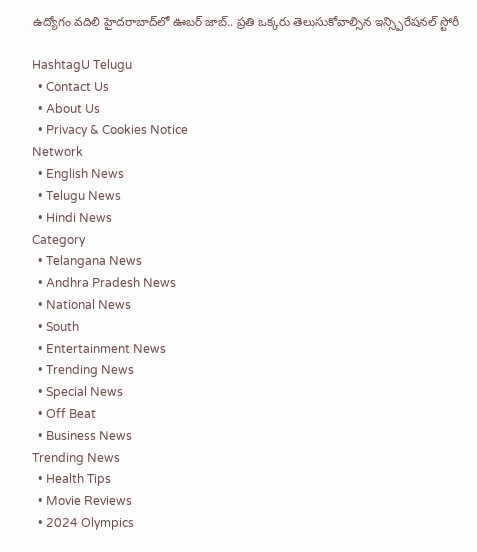ఉద్యోగం వదిలి హైదరాబాద్‌లో ఊబర్ జాబ్.. ప్రతి ఒక్కరు తెలుసుకోవాల్సిన ఇన్స్పిరేషనల్ స్టోరీ

HashtagU Telugu
  • Contact Us
  • About Us
  • Privacy & Cookies Notice
Network
  • English News
  • Telugu News
  • Hindi News
Category
  • Telangana News
  • Andhra Pradesh News
  • National News
  • South
  • Entertainment News
  • Trending News
  • Special News
  • Off Beat
  • Business News
Trending News
  • Health Tips
  • Movie Reviews
  • 2024 Olympics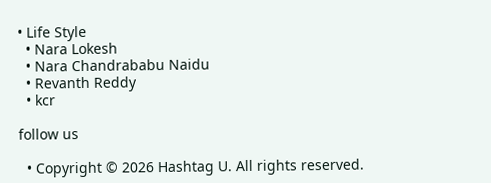• Life Style
  • Nara Lokesh
  • Nara Chandrababu Naidu
  • Revanth Reddy
  • kcr

follow us

  • Copyright © 2026 Hashtag U. All rights reserved.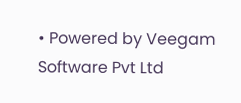• Powered by Veegam Software Pvt Ltd